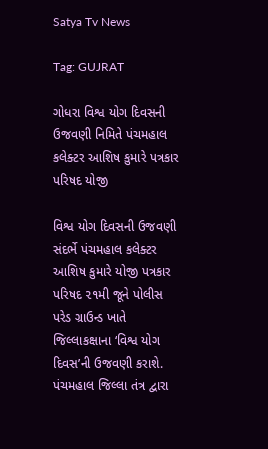Satya Tv News

Tag: GUJRAT

ગોધરા વિશ્વ યોગ દિવસની ઉજવણી નિમિતે પંચમહાલ કલેક્ટર આશિષ કુમારે પત્રકાર પરિષદ યોજી

વિશ્વ યોગ દિવસની ઉજવણી સંદર્ભે પંચમહાલ કલેક્ટર આશિષ કુમારે યોજી પત્રકાર પરિષદ ૨૧મી જૂને પોલીસ પરેડ ગ્રાઉન્ડ ખાતે જિલ્લાકક્ષાના ‘વિશ્વ યોગ દિવસ’ની ઉજવણી કરાશે. પંચમહાલ જિલ્લા તંત્ર દ્વારા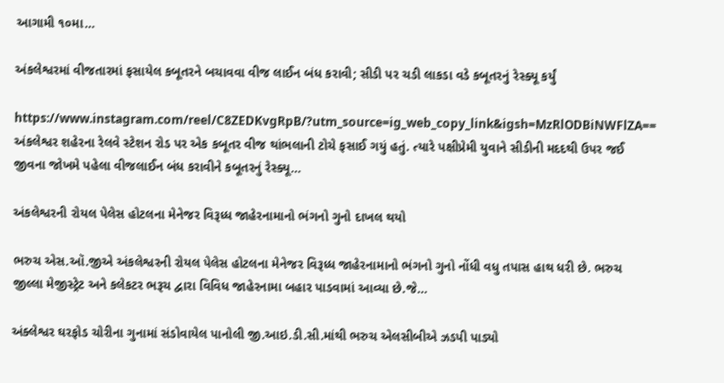આગામી ૧૦મા…

અંકલેશ્વરમાં વીજતારમાં ફસાયેલ કબૂતરને બચાવવા વીજ લાઈન બંધ કરાવી; સીડી પર ચડી લાકડા વડે કબૂતરનું રેસ્ક્યૂ કર્યું

https://www.instagram.com/reel/C8ZEDKvgRpB/?utm_source=ig_web_copy_link&igsh=MzRlODBiNWFlZA== અંકલેશ્વર શહેરના રેલવે સ્ટેશન રોડ પર એક કબૂતર વીજ થાંભલાની ટોચે ફસાઈ ગયું હતું. ત્યારે પક્ષીપ્રેમી યુવાને સીડીની મદદથી ઉપર જઈ જીવના જોખમે પહેલા વીજલાઈન બંધ કરાવીને કબૂતરનું રેસ્ક્યૂ…

અંકલેશ્વરની રોયલ પેલેસ હોટલના મેનેજર વિરૂધ્ધ જાહેરનામાનો ભંગનો ગુનો દાખલ થયો

ભરુચ એસ.ઑ.જીએ અંકલેશ્વરની રોયલ પેલેસ હોટલના મેનેજર વિરૂધ્ધ જાહેરનામાનો ભંગનો ગુનો નોંધી વધુ તપાસ હાથ ધરી છે. ભરુચ જીલ્લા મેજીસ્ટ્રેટ અને કલેકટર ભરૂચ દ્વારા વિવિધ જાહેરનામા બહાર પાડવામાં આવ્યા છે.જે…

અંક્લેશ્વર ઘરફોડ ચોરીના ગુનામાં સંડોવાયેલ પાનોલી જી.આઇ.ડી.સી.માંથી ભરુચ એલસીબીએ ઝડપી પાડ્યો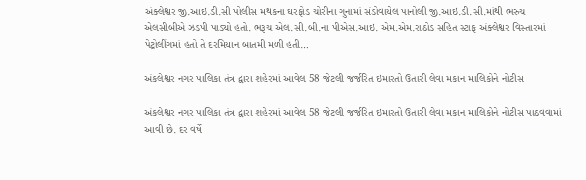અંક્લેશ્વર જી.આઇ.ડી.સી પોલીસ મથકના ઘરફોડ ચોરીના ગુનામાં સંડોવાયેલ પાનોલી જી.આઇ.ડી.સી.માંથી ભરુચ એલસીબીએ ઝડપી પાડ્યો હતો. ભરૂચ એલ.સી.બી.ના પીએસ.આઇ. એમ.એમ.રાઠોડ સહિત સ્ટાફ અંક્લેશ્વર વિસ્તારમાં પેટ્રોલીંગમાં હતો તે દરમિયાન બાતમી મળી હતી…

અંકલેશ્વર નગર પાલિકા તંત્ર દ્વારા શહેરમાં આવેલ 58 જેટલી જર્જરિત ઇમારતો ઉતારી લેવા મકાન માલિકોને નોટીસ

અંકલેશ્વર નગર પાલિકા તંત્ર દ્વારા શહેરમાં આવેલ 58 જેટલી જર્જરિત ઇમારતો ઉતારી લેવા મકાન માલિકોને નોટીસ પાઠવવામાં આવી છે. દર વર્ષે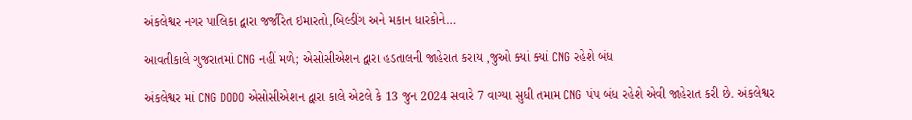અંકલેશ્વર નગર પાલિકા દ્વારા જર્જરિત ઇમારતો,બિલ્ડીંગ અને મકાન ધારકોને…

આવતીકાલે ગુજરાતમાં CNG નહીં મળે; એસોસીએશન દ્વારા હડતાલની જાહેરાત કરાય ,જુઓ ક્યાં ક્યાં CNG રહેશે બંધ

અંકલેશ્વર માં CNG DODO એસોસીએશન દ્વારા કાલે એટલે કે 13 જુન 2024 સવારે 7 વાગ્યા સુધી તમામ CNG પંપ બંધ રહેશે એવી જાહેરાત કરી છે. અંકલેશ્વર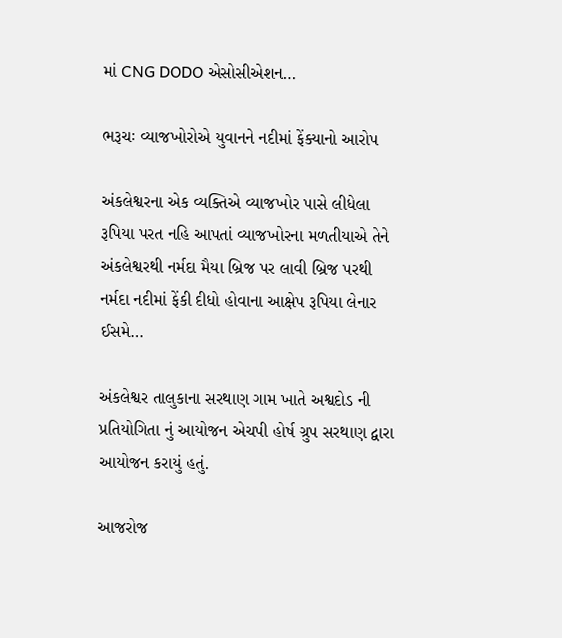માં CNG DODO એસોસીએશન…

ભરૂચઃ વ્યાજખોરોએ યુવાનને નદીમાં ફેંક્યાનો આરોપ

અંકલેશ્વરના એક વ્યક્તિએ વ્યાજખોર પાસે લીધેલા રૂપિયા પરત નહિ આપતાં વ્યાજખોરના મળતીયાએ તેને અંકલેશ્વરથી નર્મદા મૈયા બ્રિજ પર લાવી બ્રિજ પરથી નર્મદા નદીમાં ફેંકી દીધો હોવાના આક્ષેપ રૂપિયા લેનાર ઈસમે…

અંકલેશ્વર તાલુકાના સરથાણ ગામ ખાતે અશ્વદોડ ની પ્રતિયોગિતા નું આયોજન એચપી હોર્ષ ગ્રુપ સરથાણ દ્વારા આયોજન કરાયું હતું.

આજરોજ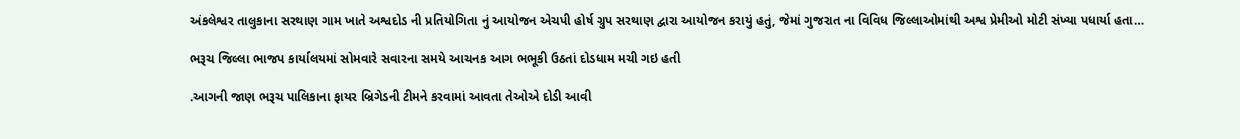અંકલેશ્વર તાલુકાના સરથાણ ગામ ખાતે અશ્વદોડ ની પ્રતિયોગિતા નું આયોજન એચપી હોર્ષ ગ્રુપ સરથાણ દ્વારા આયોજન કરાયું હતું, જેમાં ગુજરાત ના વિવિધ જિલ્લાઓમાંથી અશ્વ પ્રેમીઓ મોટી સંખ્યા પધાર્યા હતા…

ભરૂચ જિલ્લા ભાજપ કાર્યાલયમાં સોમવારે સવારના સમયે આચનક આગ ભભૂકી ઉઠતાં દોડધામ મચી ગઇ હતી

.આગની જાણ ભરૂચ પાલિકાના ફાયર બ્રિગેડની ટીમને કરવામાં આવતા તેઓએ દોડી આવી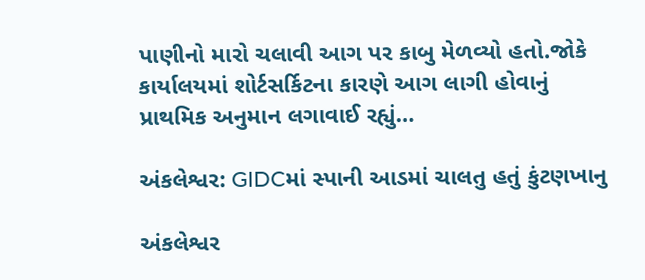પાણીનો મારો ચલાવી આગ પર કાબુ મેળવ્યો હતો.જોકે કાર્યાલયમાં શોર્ટસર્કિટના કારણે આગ લાગી હોવાનું પ્રાથમિક અનુમાન લગાવાઈ રહ્યું…

અંકલેશ્વર: GIDCમાં સ્પાની આડમાં ચાલતુ હતું કુંટણખાનુ

અંકલેશ્વર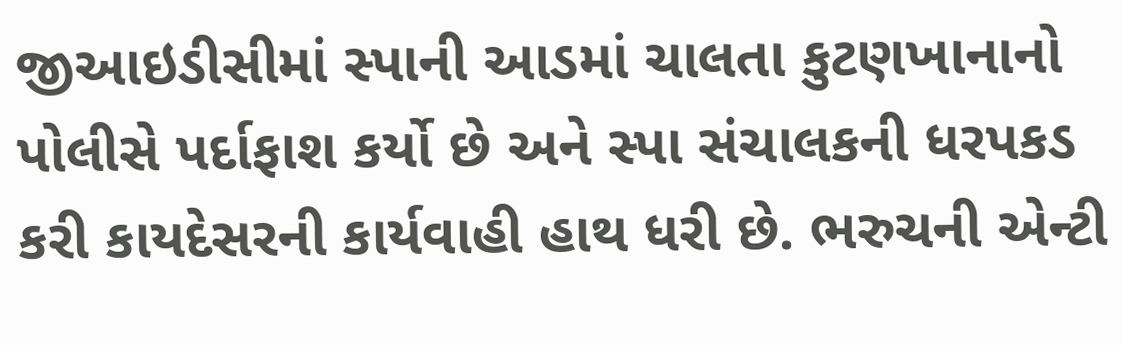જીઆઇડીસીમાં સ્પાની આડમાં ચાલતા કુટણખાનાનો પોલીસે પર્દાફાશ કર્યો છે અને સ્પા સંચાલકની ધરપકડ કરી કાયદેસરની કાર્યવાહી હાથ ધરી છે. ભરુચની એન્ટી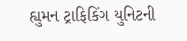હ્યુમન ટ્રાફિકિંગ યુનિટની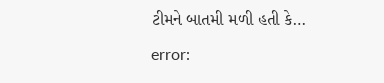ટીમને બાતમી મળી હતી કે…

error: